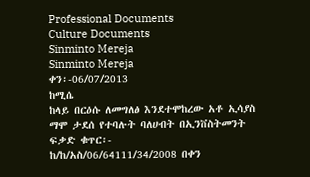Professional Documents
Culture Documents
Sinminto Mereja
Sinminto Mereja
ቀን፡-06/07/2013
ከሚሴ
ከላይ በርዕሱ ለመግለፅ እንደተሞከረው አቶ ኢሳያስ ማሞ ታደሰ የተባሉት ባለሀብት በኢንቨስትመንት ፍቃድ ቁጥር፡-
ከ/ከ/አስ/06/64111/34/2008 በቀን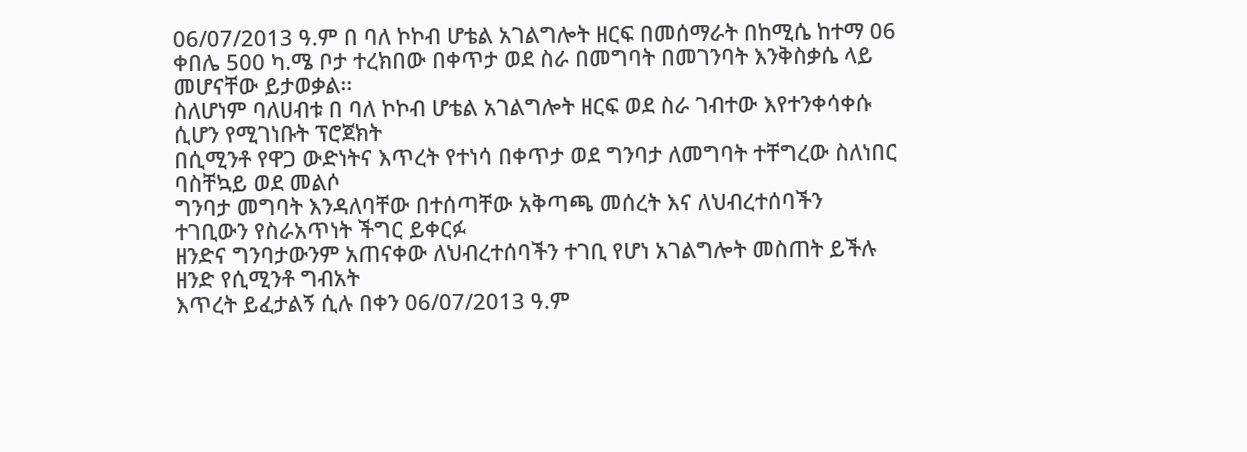06/07/2013 ዓ.ም በ ባለ ኮኮብ ሆቴል አገልግሎት ዘርፍ በመሰማራት በከሚሴ ከተማ 06
ቀበሌ 500 ካ.ሜ ቦታ ተረክበው በቀጥታ ወደ ስራ በመግባት በመገንባት እንቅስቃሴ ላይ መሆናቸው ይታወቃል፡፡
ስለሆነም ባለሀብቱ በ ባለ ኮኮብ ሆቴል አገልግሎት ዘርፍ ወደ ስራ ገብተው እየተንቀሳቀሱ ሲሆን የሚገነቡት ፕሮጀክት
በሲሚንቶ የዋጋ ውድነትና እጥረት የተነሳ በቀጥታ ወደ ግንባታ ለመግባት ተቸግረው ስለነበር ባስቸኳይ ወደ መልሶ
ግንባታ መግባት እንዳለባቸው በተሰጣቸው አቅጣጫ መሰረት እና ለህብረተሰባችን ተገቢውን የስራአጥነት ችግር ይቀርፉ
ዘንድና ግንባታውንም አጠናቀው ለህብረተሰባችን ተገቢ የሆነ አገልግሎት መስጠት ይችሉ ዘንድ የሲሚንቶ ግብአት
እጥረት ይፈታልኝ ሲሉ በቀን 06/07/2013 ዓ.ም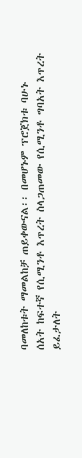ባመለከቱት ማመልከቻ ጠይቀውናል፡፡ በመሆኑም ፕሮጀክቱ ባሁኑ
ሰአት ከፍተኛ የሲሚንቶ እጥረት ስላጋጠመው የሲሚንቶ ግባአት እጥረት ይፈታለት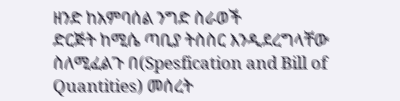ዘንድ ከአምባሰል ንግድ ስራወች
ድርጅት ከሚሴ ጣቢያ ትስስር እንዲደረግላቸው ስለሚፈልጉ በ(Spesfication and Bill of Quantities) መሰረት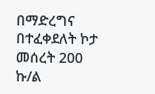በማድረግና በተፈቀደለት ኮታ መሰረት 200 ኩ/ል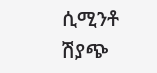ሲሚንቶ ሽያጭ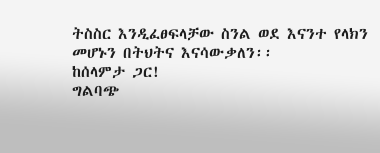ትስስር እንዲፈፀፍላቻው ስንል ወደ እናንተ የላክን
መሆኑን በትህትና እናሳውቃለን፡፡
ከሰላምታ ጋር!
ግልባጭ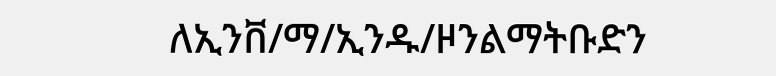ለኢንቨ/ማ/ኢንዱ/ዞንልማትቡድን